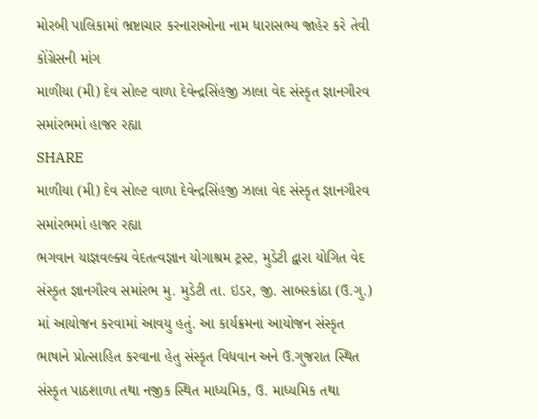મોરબી પાલિકામાં ભ્રષ્ટાચાર કરનારાઓના નામ ધારાસભ્ય જાહેર કરે તેવી કોંગ્રેસની માંગ
માળીયા (મી) દેવ સોલ્ટ વાળા દેવેન્દ્રસિંહજી ઝાલા વેદ સંસ્કૃત જ્ઞાનગૌરવ સમાંરભમાં હાજર રહ્યા
SHARE
માળીયા (મી) દેવ સોલ્ટ વાળા દેવેન્દ્રસિંહજી ઝાલા વેદ સંસ્કૃત જ્ઞાનગૌરવ સમાંરભમાં હાજર રહ્યા
ભગવાન યાજ્ઞવલ્ક્ય વેદતત્વજ્ઞાન યોગાશ્રમ ટ્રસ્ટ, મુડેટી દ્વારા યોગિત વેદ સંસ્કૃત જ્ઞાનગૌરવ સમાંરભ મુ. મુડેટી તા. ઇડર, જી. સાબરકાંઠા (ઉ.ગુ.) માં આયોજન કરવામાં આવયુ હતું. આ કાર્યક્રમના આયોજન સંસ્કૃત ભાષાને પ્રોત્સાહિત કરવાના હેતુ સંસ્કૃત વિધવાન અને ઉ.ગુજરાત સ્થિત સંસ્કૃત પાઠશાળા તથા નજીક સ્થિત માધ્યમિક, ઉ. માધ્યમિક તથા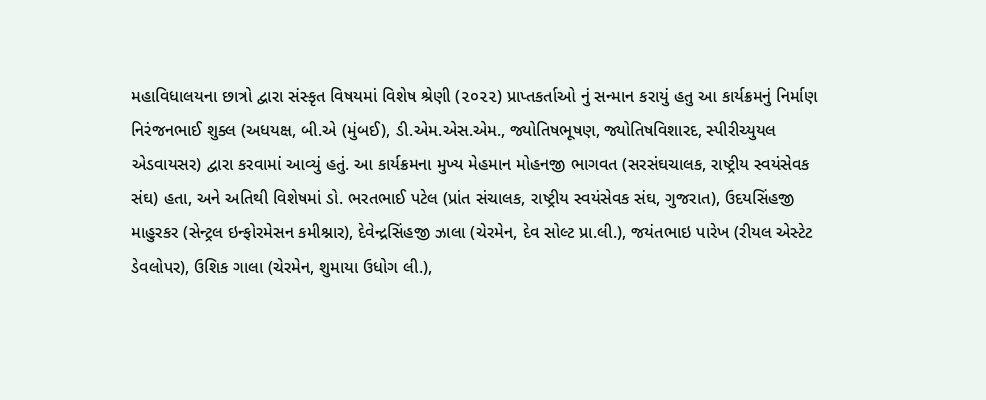મહાવિધાલયના છાત્રો દ્વારા સંસ્કૃત વિષયમાં વિશેષ શ્રેણી (૨૦૨૨) પ્રાપ્તકર્તાઓ નું સન્માન કરાયું હતુ આ કાર્યક્રમનું નિર્માણ નિરંજનભાઈ શુક્લ (અધયક્ષ, બી.એ (મુંબઈ), ડી.એમ.એસ.એમ., જ્યોતિષભૂષણ, જ્યોતિષવિશારદ, સ્પીરીચ્યુયલ એડવાયસર) દ્વારા કરવામાં આવ્યું હતું. આ કાર્યક્રમના મુખ્ય મેહમાન મોહનજી ભાગવત (સરસંઘચાલક, રાષ્ટ્રીય સ્વયંસેવક સંઘ) હતા, અને અતિથી વિશેષમાં ડો. ભરતભાઈ પટેલ (પ્રાંત સંચાલક, રાષ્ટ્રીય સ્વયંસેવક સંઘ, ગુજરાત), ઉદયસિંહજી માહુરકર (સેન્ટ્રલ ઇન્ફોરમેસન કમીશ્નાર), દેવેન્દ્રસિંહજી ઝાલા (ચેરમેન, દેવ સોલ્ટ પ્રા.લી.), જયંતભાઇ પારેખ (રીયલ એસ્ટેટ ડેવલોપર), ઉશિક ગાલા (ચેરમેન, શુમાયા ઉધોગ લી.),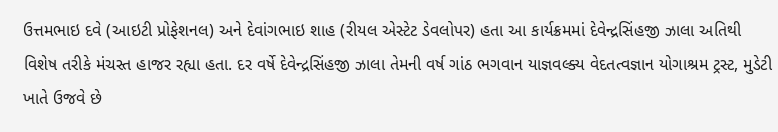ઉત્તમભાઇ દવે (આઇટી પ્રોફેશનલ) અને દેવાંગભાઇ શાહ (રીયલ એસ્ટેટ ડેવલોપર) હતા આ કાર્યક્રમમાં દેવેન્દ્રસિંહજી ઝાલા અતિથી વિશેષ તરીકે મંચસ્ત હાજર રહ્યા હતા. દર વર્ષે દેવેન્દ્રસિંહજી ઝાલા તેમની વર્ષ ગાંઠ ભગવાન યાજ્ઞવલ્ક્ય વેદતત્વજ્ઞાન યોગાશ્રમ ટ્રસ્ટ, મુડેટી ખાતે ઉજવે છે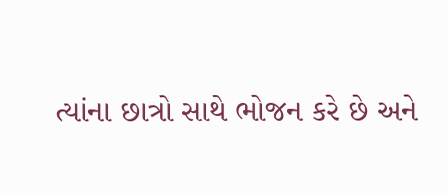ત્યાંના છાત્રો સાથે ભોજન કરે છે અને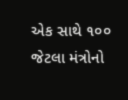એક સાથે ૧૦૦ જેટલા મંત્રોનો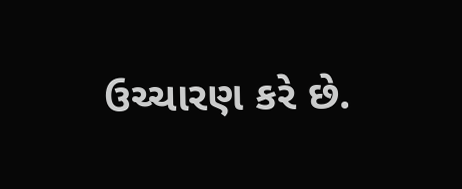ઉચ્ચારણ કરે છે.